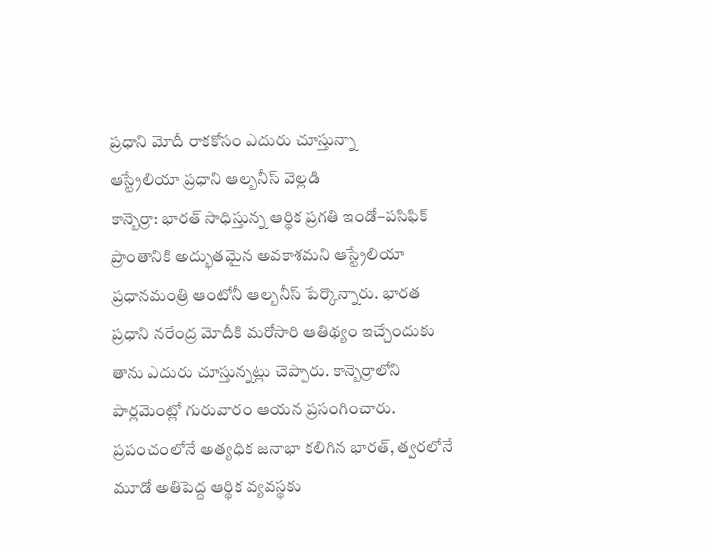ప్రధాని మోదీ రాకకోసం ఎదురు చూస్తున్నా
ఆస్ట్రేలియా ప్రధాని ఆల్బనీస్ వెల్లడి
కాన్బెర్రా: భారత్ సాధిస్తున్న ఆర్థిక ప్రగతి ఇండో–పసిఫిక్ ప్రాంతానికి అద్భుతమైన అవకాశమని ఆస్ట్రేలియా ప్రధానమంత్రి ఆంటోనీ ఆల్బనీస్ పేర్కొన్నారు. భారత ప్రధాని నరేంద్ర మోదీకి మరోసారి ఆతిథ్యం ఇచ్చేందుకు తాను ఎదురు చూస్తున్నట్లు చెప్పారు. కాన్బెర్రాలోని పార్లమెంట్లో గురువారం ఆయన ప్రసంగించారు. ప్రపంచంలోనే అత్యధిక జనాభా కలిగిన భారత్, త్వరలోనే మూడో అతిపెద్ద ఆర్థిక వ్యవస్థకు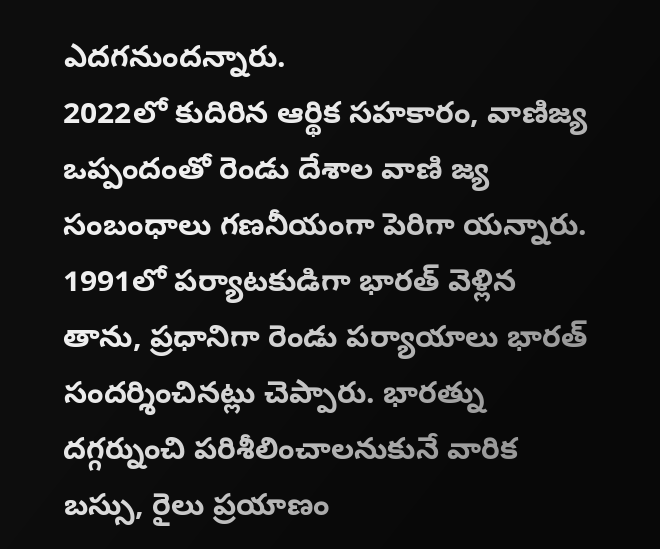ఎదగనుందన్నారు.
2022లో కుదిరిన ఆర్థిక సహకారం, వాణిజ్య ఒప్పందంతో రెండు దేశాల వాణి జ్య సంబంధాలు గణనీయంగా పెరిగా యన్నారు. 1991లో పర్యాటకుడిగా భారత్ వెళ్లిన తాను, ప్రధానిగా రెండు పర్యాయాలు భారత్ సందర్శించినట్లు చెప్పారు. భారత్ను దగ్గర్నుంచి పరిశీలించాలనుకునే వారిక బస్సు, రైలు ప్రయాణం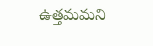ఉత్తమమని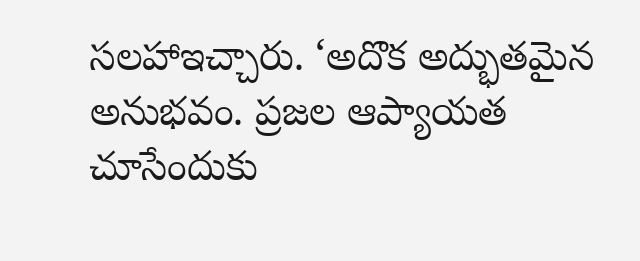సలహాఇచ్చారు. ‘అదొక అద్భుతమైన అనుభవం. ప్రజల ఆప్యాయత చూసేందుకు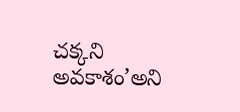చక్కని అవకాశం’అని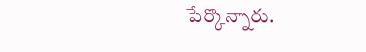పేర్కొన్నారు.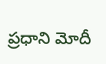ప్రధాని మోదీ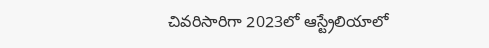చివరిసారిగా 2023లో ఆస్ట్రేలియాలో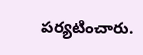పర్యటించారు.